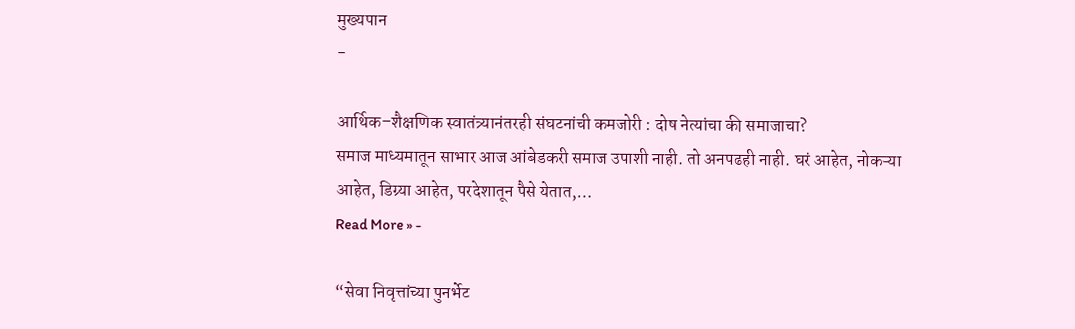मुख्यपान
-

आर्थिक–शैक्षणिक स्वातंत्र्यानंतरही संघटनांची कमजोरी : दोष नेत्यांचा की समाजाचा?
समाज माध्यमातून साभार आज आंबेडकरी समाज उपाशी नाही. तो अनपढही नाही. घरं आहेत, नोकऱ्या आहेत, डिग्र्या आहेत, परदेशातून पैसे येतात,…
Read More » -

“सेवा निवृत्तांच्या पुनर्भेट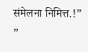संमेलना निमित्त.!”
”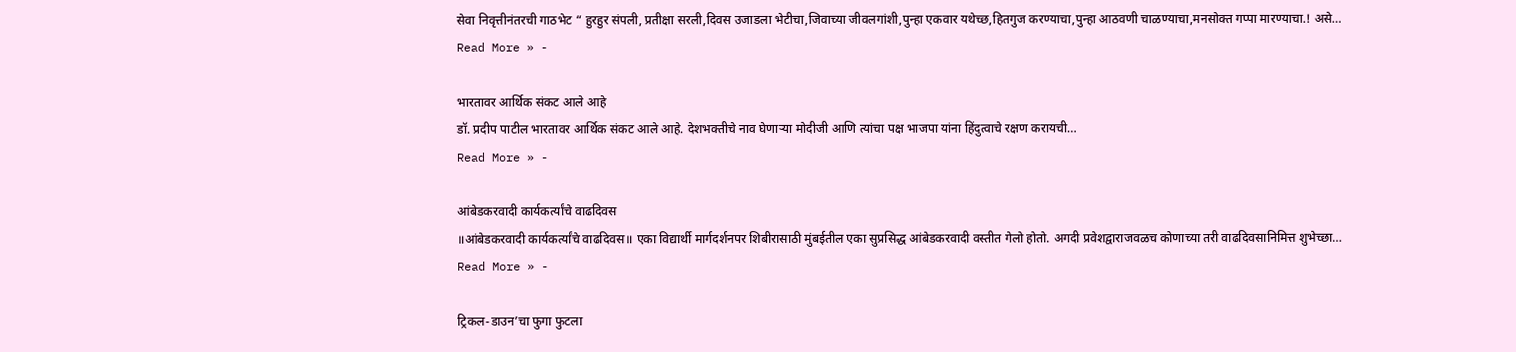सेवा निवृत्तीनंतरची गाठभेट “ हुरहुर संपली, प्रतीक्षा सरली,दिवस उजाडला भेटीचा,जिवाच्या जीवलगांशी,पुन्हा एकवार यथेच्छ,हितगुज करण्याचा,पुन्हा आठवणी चाळण्याचा,मनसोक्त गप्पा मारण्याचा.! असे…
Read More » -

भारतावर आर्थिक संकट आले आहे
डॉ. प्रदीप पाटील भारतावर आर्थिक संकट आले आहे. देशभक्तीचे नाव घेणाऱ्या मोदीजी आणि त्यांचा पक्ष भाजपा यांना हिंदुत्वाचे रक्षण करायची…
Read More » -

आंबेडकरवादी कार्यकर्त्यांचे वाढदिवस
॥आंबेडकरवादी कार्यकर्त्यांचे वाढदिवस॥ एका विद्यार्थी मार्गदर्शनपर शिबीरासाठी मुंबईतील एका सुप्रसिद्ध आंबेडकरवादी वस्तीत गेलो होतो. अगदी प्रवेशद्वाराजवळच कोणाच्या तरी वाढदिवसानिमित्त शुभेच्छा…
Read More » -

ट्रिकल-डाउन’चा फुगा फुटला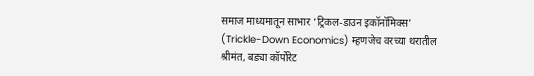समाज माध्यमातून साभार ‘ट्रिकल-डाउन इकॉनॉमिक्स’ (Trickle-Down Economics) म्हणजेच वरच्या थरातील श्रीमंत, बड्या कॉर्पोरेट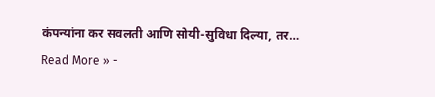कंपन्यांना कर सवलती आणि सोयी-सुविधा दिल्या, तर…
Read More » -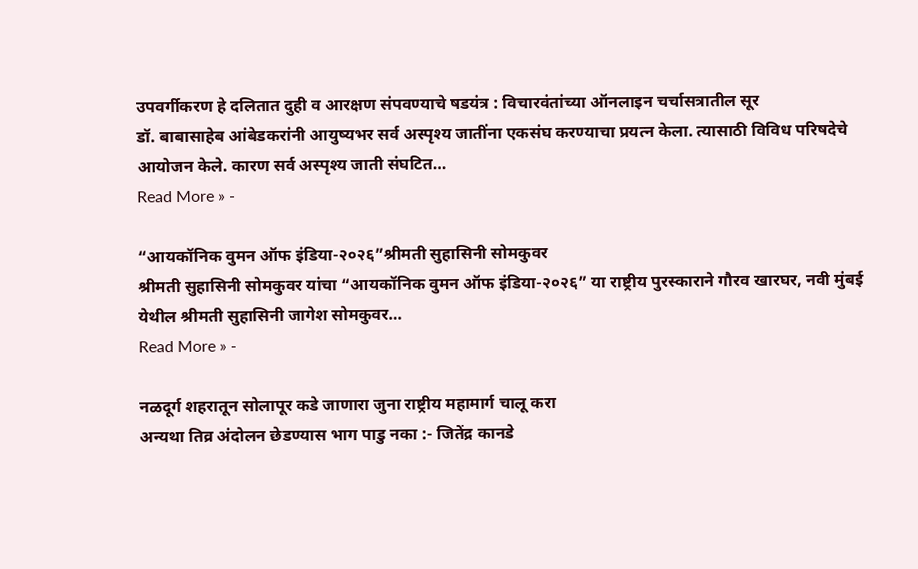उपवर्गीकरण हे दलितात दुही व आरक्षण संपवण्याचे षडयंत्र : विचारवंतांच्या ऑनलाइन चर्चासत्रातील सूर
डॉ. बाबासाहेब आंबेडकरांनी आयुष्यभर सर्व अस्पृश्य जातींना एकसंघ करण्याचा प्रयत्न केला. त्यासाठी विविध परिषदेचे आयोजन केले. कारण सर्व अस्पृश्य जाती संघटित…
Read More » -

“आयकॉनिक वुमन ऑफ इंडिया-२०२६”श्रीमती सुहासिनी सोमकुवर
श्रीमती सुहासिनी सोमकुवर यांचा “आयकॉनिक वुमन ऑफ इंडिया-२०२६” या राष्ट्रीय पुरस्काराने गौरव खारघर, नवी मुंबई येथील श्रीमती सुहासिनी जागेश सोमकुवर…
Read More » -

नळदूर्ग शहरातून सोलापूर कडे जाणारा जुना राष्ट्रीय महामार्ग चालू करा
अन्यथा तिव्र अंदोलन छेडण्यास भाग पाडु नका :- जितेंद्र कानडे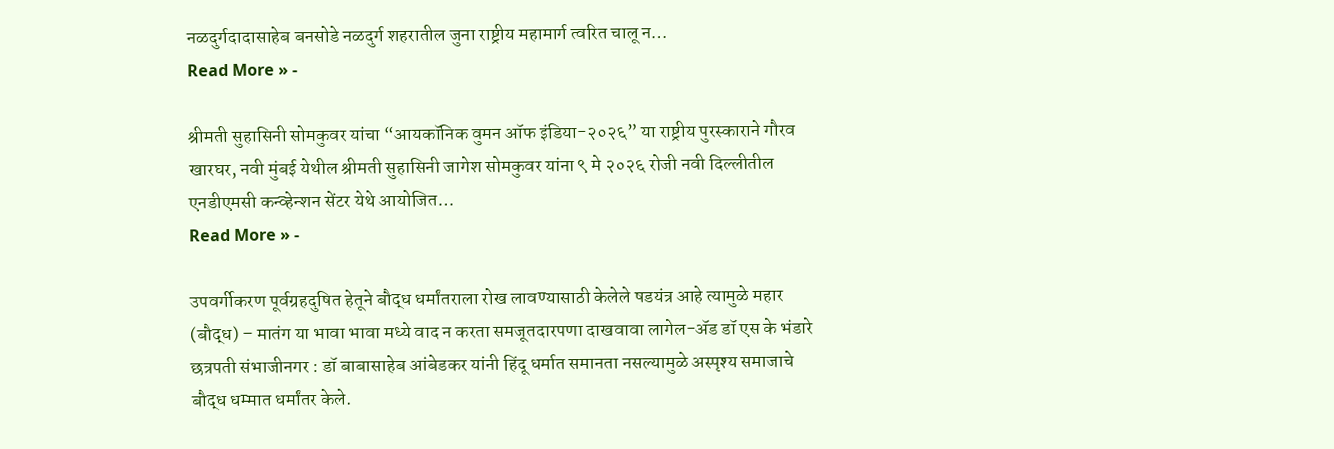नळदुर्गदादासाहेब बनसोडे नळदुर्ग शहरातील जुना राष्ट्रीय महामार्ग त्वरित चालू न…
Read More » -

श्रीमती सुहासिनी सोमकुवर यांचा “आयकॉनिक वुमन ऑफ इंडिया-२०२६” या राष्ट्रीय पुरस्काराने गौरव
खारघर, नवी मुंबई येथील श्रीमती सुहासिनी जागेश सोमकुवर यांना ९ मे २०२६ रोजी नवी दिल्लीतील एनडीएमसी कन्व्हेन्शन सेंटर येथे आयोजित…
Read More » -

उपवर्गीकरण पूर्वग्रहदुषित हेतूने बौद्ध धर्मांतराला रोख लावण्यासाठी केलेले षडयंत्र आहे त्यामुळे महार (बौद्ध) – मातंग या भावा भावा मध्ये वाद न करता समजूतदारपणा दाखवावा लागेल-ॲड डॉ एस के भंडारे
छत्रपती संभाजीनगर : डॉ बाबासाहेब आंबेडकर यांनी हिंदू धर्मात समानता नसल्यामुळे अस्पृश्य समाजाचे बौद्ध धम्मात धर्मांतर केले.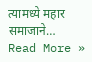त्यामध्ये महार समाजाने…
Read More »